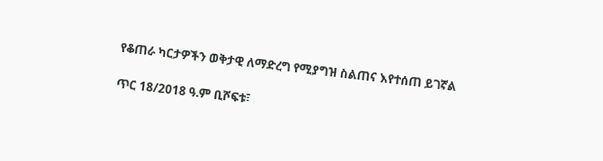የቆጠራ ካርታዎችን ወቅታዊ ለማድረግ የሚያግዝ ስልጠና እየተሰጠ ይገኛል

ጥር 18/2018 ዓ.ም ቢሾፍቱ፣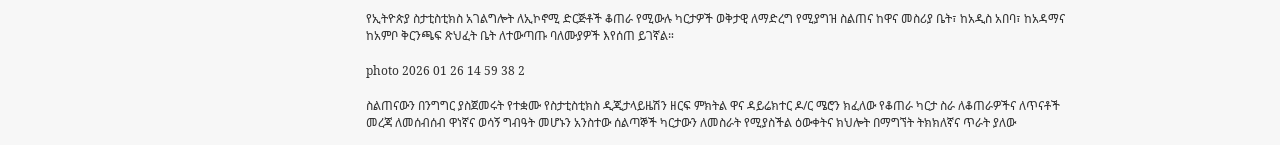የኢትዮጵያ ስታቲስቲክስ አገልግሎት ለኢኮኖሚ ድርጅቶች ቆጠራ የሚውሉ ካርታዎች ወቅታዊ ለማድረግ የሚያግዝ ስልጠና ከዋና መስሪያ ቤት፣ ከአዲስ አበባ፣ ከአዳማና ከአምቦ ቅርንጫፍ ጽህፈት ቤት ለተውጣጡ ባለሙያዎች እየሰጠ ይገኛል።

photo 2026 01 26 14 59 38 2

ስልጠናውን በንግግር ያስጀመሩት የተቋሙ የስታቲስቲክስ ዲጂታላይዜሽን ዘርፍ ምክትል ዋና ዳይሬክተር ዶ/ር ሜሮን ክፈለው የቆጠራ ካርታ ስራ ለቆጠራዎችና ለጥናቶች መረጃ ለመሰብሰብ ዋነኛና ወሳኝ ግብዓት መሆኑን አንስተው ሰልጣኞች ካርታውን ለመስራት የሚያስችል ዕውቀትና ክህሎት በማግኘት ትክክለኛና ጥራት ያለው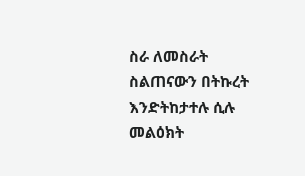ስራ ለመስራት ስልጠናውን በትኩረት እንድትከታተሉ ሲሉ መልዕክት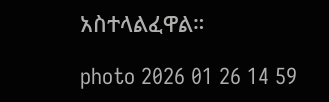አስተላልፈዋል።

photo 2026 01 26 14 59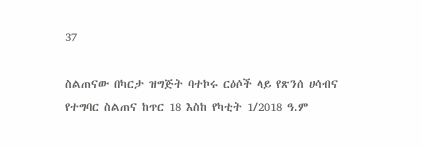37

ስልጠናው በካርታ ዝግጅት ባተኮሩ ርዕሶች ላይ የጽንሰ ሀሳብና የተግባር ስልጠና ከጥር 18 እስከ የካቲት 1/2018 ዓ.ም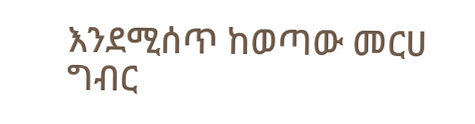እንደሚሰጥ ከወጣው መርሀ ግብር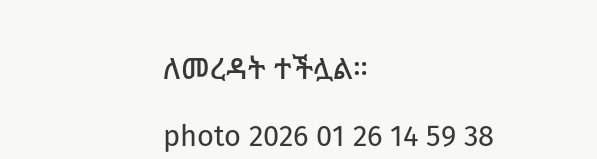ለመረዳት ተችሏል።

photo 2026 01 26 14 59 38